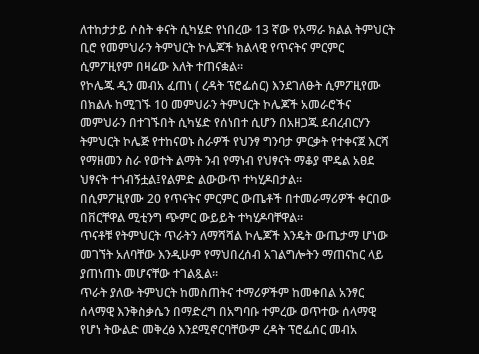ለተከታታይ ሶስት ቀናት ሲካሄድ የነበረው 13 ኛው የአማራ ክልል ትምህርት ቢሮ የመምህራን ትምህርት ኮሌጆች ክልላዊ የጥናትና ምርምር ሲምፖዚየም በዛሬው እለት ተጠናቋል።
የኮሌጁ ዲን መብአ ፈጠነ ( ረዳት ፕሮፌሰር) እንደገለፁት ሲምፖዚየሙ በክልሉ ከሚገኙ 10 መምህራን ትምህርት ኮሌጆች አመራሮችና መምህራን በተገኙበት ሲካሄድ የሰነበተ ሲሆን በአዘጋጁ ደብረብርሃን ትምህርት ኮሌጅ የተከናወኑ ስራዎች የህንፃ ግንባታ ምርቃት የተቀናጀ እርሻ የማዘመን ስራ የወተት ልማት ንብ የማነብ የህፃናት ማቆያ ሞዴል አፀደ ህፃናት ተጎብኝቷል፤የልምድ ልውውጥ ተካሂዶበታል።
በሲምፖዚየሙ 20 የጥናትና ምርምር ውጤቶች በተመራማሪዎች ቀርበው በቨርቸዋል ሚቲንግ ጭምር ውይይት ተካሂዶባቸዋል።
ጥናቶቹ የትምህርት ጥራትን ለማሻሻል ኮሌጆች እንዴት ውጤታማ ሆነው መገኘት አለባቸው እንዲሁም የማህበረሰብ አገልግሎትን ማጠናከር ላይ ያጠነጠኑ መሆናቸው ተገልጿል።
ጥራት ያለው ትምህርት ከመስጠትና ተማሪዎችም ከመቀበል አንፃር ሰላማዊ እንቅስቃሴን በማድረግ በአግባቡ ተምረው ወጥተው ሰላማዊ የሆነ ትውልድ መቅረፅ እንደሚኖርባቸውም ረዳት ፕሮፌሰር መብአ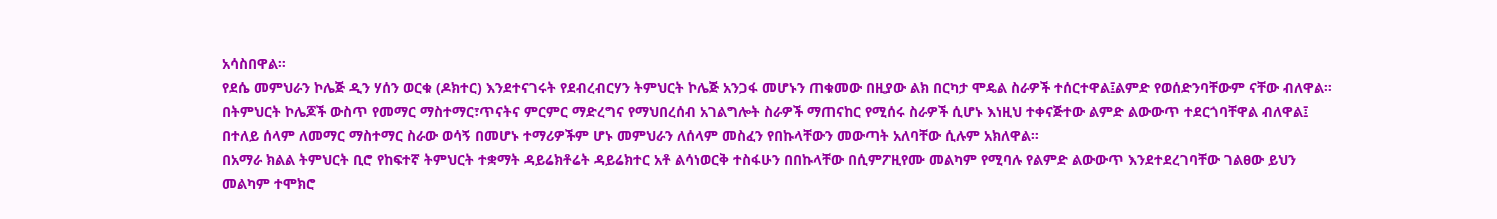አሳስበዋል።
የደሴ መምህራን ኮሌጅ ዲን ሃሰን ወርቁ (ዶክተር) እንደተናገሩት የደብረብርሃን ትምህርት ኮሌጅ አንጋፋ መሆኑን ጠቁመው በዚያው ልክ በርካታ ሞዴል ስራዎች ተሰርተዋል፤ልምድ የወሰድንባቸውም ናቸው ብለዋል።
በትምህርት ኮሌጆች ውስጥ የመማር ማስተማር፣ጥናትና ምርምር ማድረግና የማህበረሰብ አገልግሎት ስራዎች ማጠናከር የሚሰሩ ስራዎች ሲሆኑ እነዚህ ተቀናጅተው ልምድ ልውውጥ ተደርጎባቸዋል ብለዋል፤ በተለይ ሰላም ለመማር ማስተማር ስራው ወሳኝ በመሆኑ ተማሪዎችም ሆኑ መምህራን ለሰላም መስፈን የበኩላቸውን መውጣት አለባቸው ሲሉም አክለዋል።
በአማራ ክልል ትምህርት ቢሮ የከፍተኛ ትምህርት ተቋማት ዳይሬክቶሬት ዳይሬክተር አቶ ልሳነወርቅ ተስፋሁን በበኩላቸው በሲምፖዚየሙ መልካም የሚባሉ የልምድ ልውውጥ እንደተደረገባቸው ገልፀው ይህን መልካም ተሞክሮ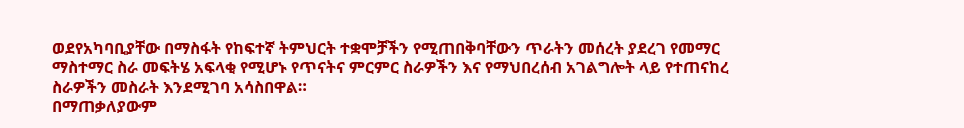ወደየአካባቢያቸው በማስፋት የከፍተኛ ትምህርት ተቋሞቻችን የሚጠበቅባቸውን ጥራትን መሰረት ያደረገ የመማር ማስተማር ስራ መፍትሄ አፍላቂ የሚሆኑ የጥናትና ምርምር ስራዎችን እና የማህበረሰብ አገልግሎት ላይ የተጠናከረ ስራዎችን መስራት እንደሚገባ አሳስበዋል።
በማጠቃለያውም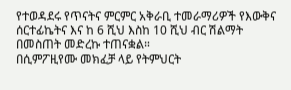የተወዳደሩ የጥናትና ምርምር አቅራቢ ተመራማሪዎች የእውቅና ሰርተፊኬትና እና ከ 6 ሺህ እስከ 10 ሺህ ብር ሽልማት በመስጠት መድረኩ ተጠናቋል።
በሲምፖዚየሙ መክፈቻ ላይ የትምህርት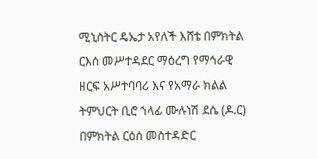ሚኒስትር ዴኤታ አየለች እሸቴ በምክትል ርእሰ መሥተዳደር ማዕረግ የማኅራዊ ዘርፍ አሥተባባሪ እና የአማራ ክልል ትምህርት ቢሮ ኀላፊ ሙሉነሽ ደሴ (ዶ.ር) በምክትል ርዕሰ መስተዳድር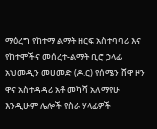ማዕረግ የከተማ ልማት ዘርፍ አስተባባሪ እና የከተሞችና መሰረተ-ልማት ቢሮ ኃላፊ አህመዲን መሀመድ (ዶ.ር) የሰሜን ሸዋ ዞን ዋና አስተዳዳሪ አቶ መካሻ አለማየሁ እንዲሁም ሌሎች የስራ ሃላፊዎች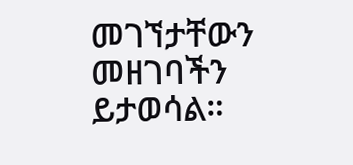መገኘታቸውን መዘገባችን ይታወሳል።